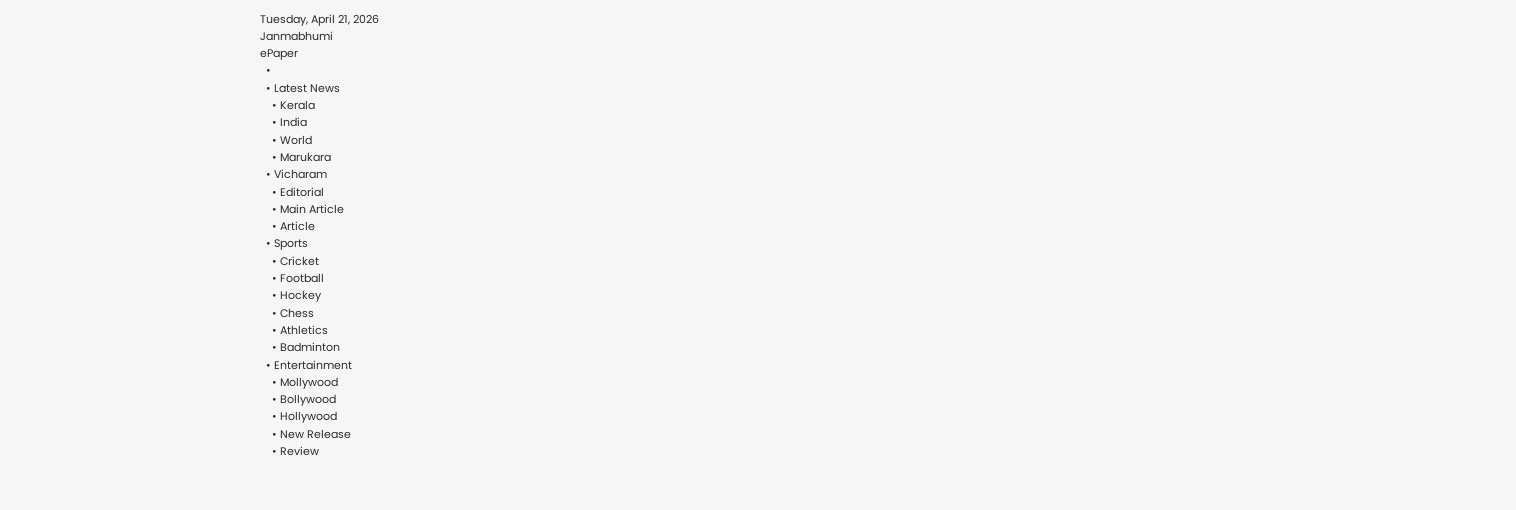Tuesday, April 21, 2026
Janmabhumi
ePaper
  •
  • Latest News
    • Kerala
    • India
    • World
    • Marukara
  • Vicharam
    • Editorial
    • Main Article
    • Article
  • Sports
    • Cricket
    • Football
    • Hockey
    • Chess
    • Athletics
    • Badminton
  • Entertainment
    • Mollywood
    • Bollywood
    • Hollywood
    • New Release
    • Review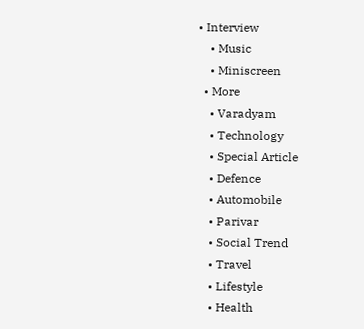• Interview
    • Music
    • Miniscreen
  • More
    • Varadyam
    • Technology
    • Special Article
    • Defence
    • Automobile
    • Parivar
    • Social Trend
    • Travel
    • Lifestyle
    • Health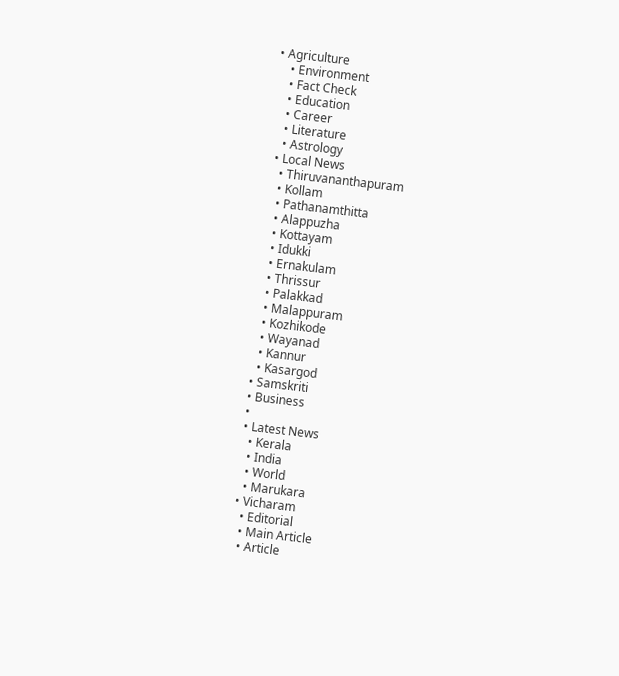• Agriculture
    • Environment
    • Fact Check
    • Education
    • Career
    • Literature
    • Astrology
  • Local News
    • Thiruvananthapuram
    • Kollam
    • Pathanamthitta
    • Alappuzha
    • Kottayam
    • Idukki
    • Ernakulam
    • Thrissur
    • Palakkad
    • Malappuram
    • Kozhikode
    • Wayanad
    • Kannur
    • Kasargod
  • Samskriti
  • Business
  •
  • Latest News
    • Kerala
    • India
    • World
    • Marukara
  • Vicharam
    • Editorial
    • Main Article
    • Article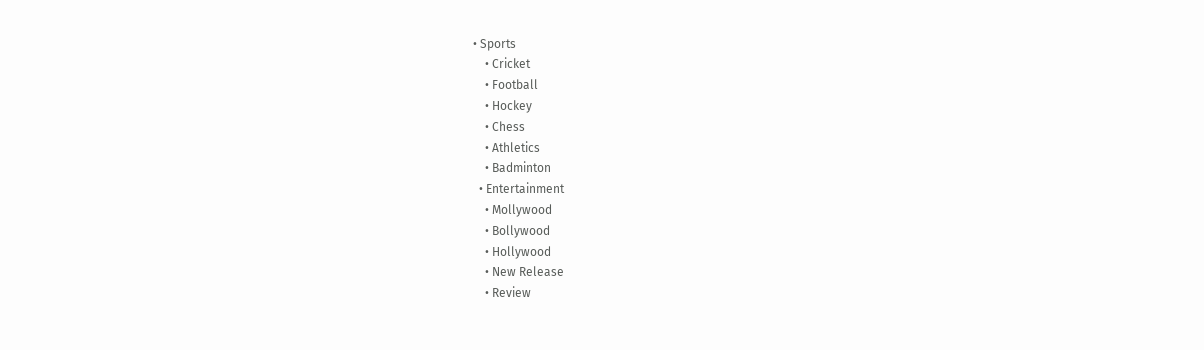• Sports
    • Cricket
    • Football
    • Hockey
    • Chess
    • Athletics
    • Badminton
  • Entertainment
    • Mollywood
    • Bollywood
    • Hollywood
    • New Release
    • Review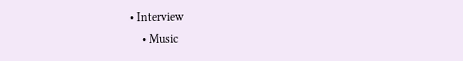• Interview
    • Music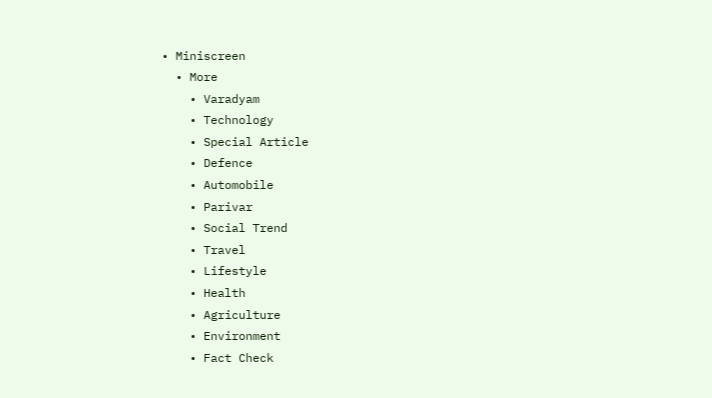• Miniscreen
  • More
    • Varadyam
    • Technology
    • Special Article
    • Defence
    • Automobile
    • Parivar
    • Social Trend
    • Travel
    • Lifestyle
    • Health
    • Agriculture
    • Environment
    • Fact Check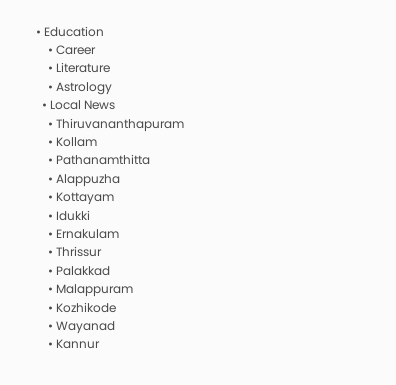• Education
    • Career
    • Literature
    • Astrology
  • Local News
    • Thiruvananthapuram
    • Kollam
    • Pathanamthitta
    • Alappuzha
    • Kottayam
    • Idukki
    • Ernakulam
    • Thrissur
    • Palakkad
    • Malappuram
    • Kozhikode
    • Wayanad
    • Kannur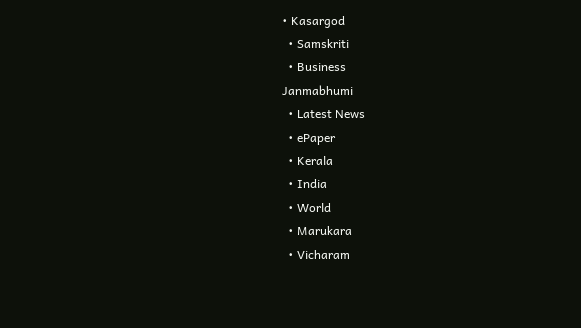• Kasargod
  • Samskriti
  • Business
Janmabhumi
  • Latest News
  • ePaper
  • Kerala
  • India
  • World
  • Marukara
  • Vicharam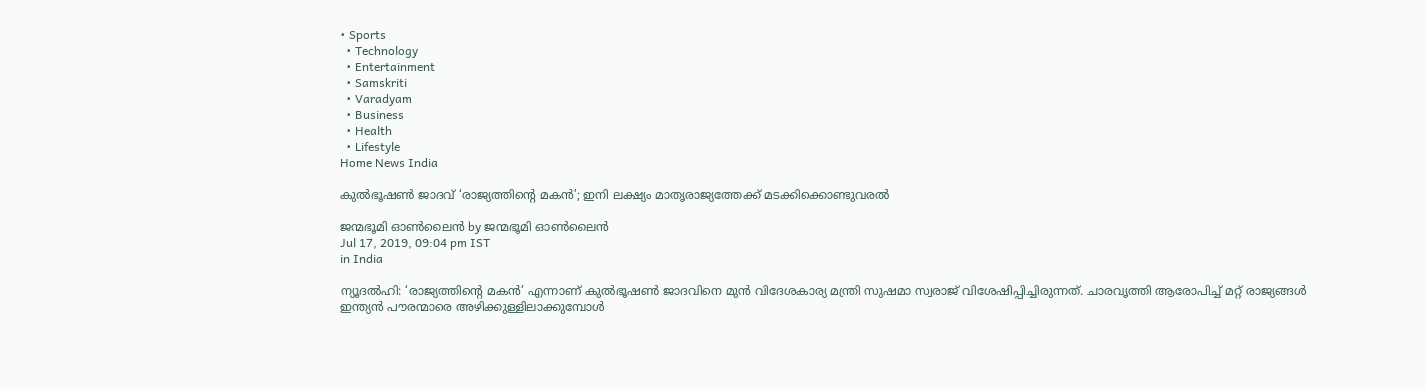• Sports
  • Technology
  • Entertainment
  • Samskriti
  • Varadyam
  • Business
  • Health
  • Lifestyle
Home News India

കുല്‍ഭൂഷണ്‍ ജാദവ് ‘രാജ്യത്തിന്റെ മകന്‍’; ഇനി ലക്ഷ്യം മാതൃരാജ്യത്തേക്ക് മടക്കിക്കൊണ്ടുവരല്‍

ജന്മഭൂമി ഓണ്‍ലൈന്‍ by ജന്മഭൂമി ഓണ്‍ലൈന്‍
Jul 17, 2019, 09:04 pm IST
in India

ന്യൂദല്‍ഹി: ‘രാജ്യത്തിന്റെ മകന്‍’ എന്നാണ് കുല്‍ഭൂഷണ്‍ ജാദവിനെ മുന്‍ വിദേശകാര്യ മന്ത്രി സുഷമാ സ്വരാജ് വിശേഷിപ്പിച്ചിരുന്നത്. ചാരവൃത്തി ആരോപിച്ച് മറ്റ് രാജ്യങ്ങള്‍ ഇന്ത്യന്‍ പൗരന്മാരെ അഴിക്കുള്ളിലാക്കുമ്പോള്‍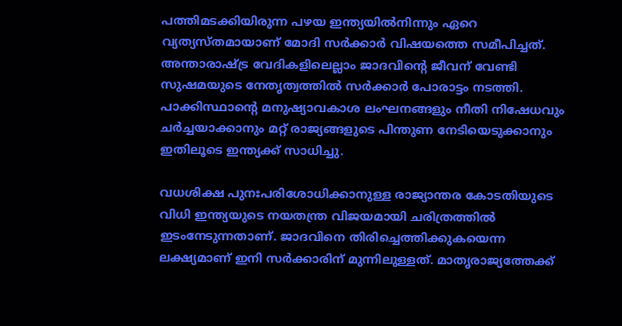പത്തിമടക്കിയിരുന്ന പഴയ ഇന്ത്യയില്‍നിന്നും ഏറെ വ്യത്യസ്തമായാണ് മോദി സര്‍ക്കാര്‍ വിഷയത്തെ സമീപിച്ചത്. അന്താരാഷ്‌ട്ര വേദികളിലെല്ലാം ജാദവിന്റെ ജീവന് വേണ്ടി സുഷമയുടെ നേതൃത്വത്തില്‍ സര്‍ക്കാര്‍ പോരാട്ടം നടത്തി. പാക്കിസ്ഥാന്റെ മനുഷ്യാവകാശ ലംഘനങ്ങളും നീതി നിഷേധവും ചര്‍ച്ചയാക്കാനും മറ്റ് രാജ്യങ്ങളുടെ പിന്തുണ നേടിയെടുക്കാനും ഇതിലൂടെ ഇന്ത്യക്ക് സാധിച്ചു.

വധശിക്ഷ പുനഃപരിശോധിക്കാനുള്ള രാജ്യാന്തര കോടതിയുടെ വിധി ഇന്ത്യയുടെ നയതന്ത്ര വിജയമായി ചരിത്രത്തില്‍ ഇടംനേടുന്നതാണ്. ജാദവിനെ തിരിച്ചെത്തിക്കുകയെന്ന ലക്ഷ്യമാണ് ഇനി സര്‍ക്കാരിന് മുന്നിലുള്ളത്. മാതൃരാജ്യത്തേക്ക്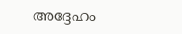അദ്ദേഹം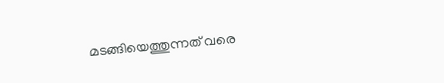മടങ്ങിയെത്തുന്നത് വരെ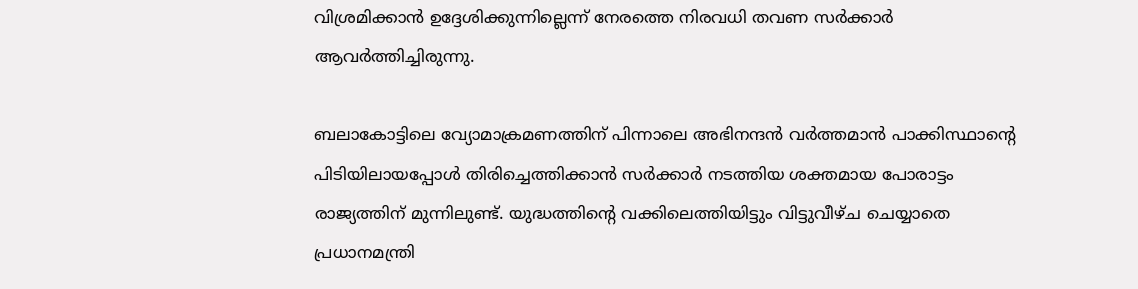വിശ്രമിക്കാന്‍ ഉദ്ദേശിക്കുന്നില്ലെന്ന് നേരത്തെ നിരവധി തവണ സര്‍ക്കാര്‍ ആവര്‍ത്തിച്ചിരുന്നു.

ബലാകോട്ടിലെ വ്യോമാക്രമണത്തിന് പിന്നാലെ അഭിനന്ദന്‍ വര്‍ത്തമാന്‍ പാക്കിസ്ഥാന്റെ പിടിയിലായപ്പോള്‍ തിരിച്ചെത്തിക്കാന്‍ സര്‍ക്കാര്‍ നടത്തിയ ശക്തമായ പോരാട്ടം രാജ്യത്തിന് മുന്നിലുണ്ട്. യുദ്ധത്തിന്റെ വക്കിലെത്തിയിട്ടും വിട്ടുവീഴ്ച ചെയ്യാതെ പ്രധാനമന്ത്രി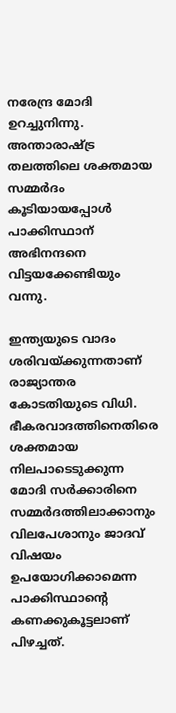നരേന്ദ്ര മോദി ഉറച്ചുനിന്നു. അന്താരാഷ്‌ട്ര തലത്തിലെ ശക്തമായ സമ്മര്‍ദം കൂടിയായപ്പോള്‍ പാക്കിസ്ഥാന് അഭിനന്ദനെ വിട്ടയക്കേണ്ടിയും വന്നു.

ഇന്ത്യയുടെ വാദം ശരിവയ്‌ക്കുന്നതാണ് രാജ്യാന്തര കോടതിയുടെ വിധി.  ഭീകരവാദത്തിനെതിരെ ശക്തമായ നിലപാടെടുക്കുന്ന മോദി സര്‍ക്കാരിനെ സമ്മര്‍ദത്തിലാക്കാനും വിലപേശാനും ജാദവ് വിഷയം ഉപയോഗിക്കാമെന്ന പാക്കിസ്ഥാന്റെ കണക്കുകൂട്ടലാണ് പിഴച്ചത്.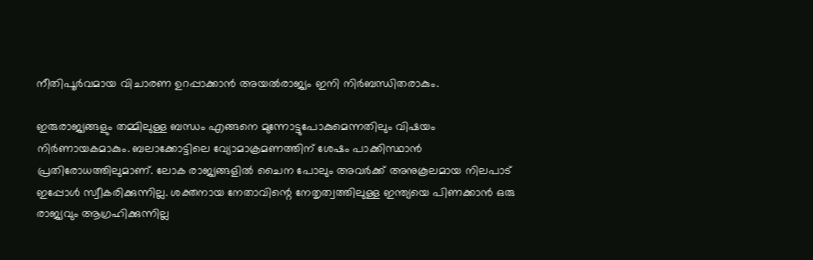നീതിപൂര്‍വമായ വിചാരണ ഉറപ്പാക്കാന്‍ അയല്‍രാജ്യം ഇനി നിര്‍ബന്ധിതരാകും.

ഇരുരാജ്യങ്ങളും തമ്മിലുള്ള ബന്ധം എങ്ങനെ മുന്നോട്ടുപോകുമെന്നതിലും വിഷയം നിര്‍ണായകമാകും. ബലാക്കോട്ടിലെ വ്യോമാക്രമണത്തിന് ശേഷം പാക്കിസ്ഥാന്‍ പ്രതിരോധത്തിലുമാണ്. ലോക രാജ്യങ്ങളില്‍ ചൈന പോലും അവര്‍ക്ക് അനുകൂലമായ നിലപാട് ഇപ്പോള്‍ സ്വീകരിക്കുന്നില്ല. ശക്തനായ നേതാവിന്റെ നേതൃത്വത്തിലുള്ള ഇന്ത്യയെ പിണക്കാന്‍ ഒരു രാജ്യവും ആഗ്രഹിക്കുന്നില്ല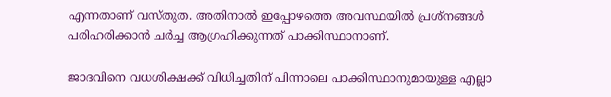എന്നതാണ് വസ്തുത. അതിനാല്‍ ഇപ്പോഴത്തെ അവസ്ഥയില്‍ പ്രശ്‌നങ്ങള്‍ പരിഹരിക്കാന്‍ ചര്‍ച്ച ആഗ്രഹിക്കുന്നത് പാക്കിസ്ഥാനാണ്.

ജാദവിനെ വധശിക്ഷക്ക് വിധിച്ചതിന് പിന്നാലെ പാക്കിസ്ഥാനുമായുള്ള എല്ലാ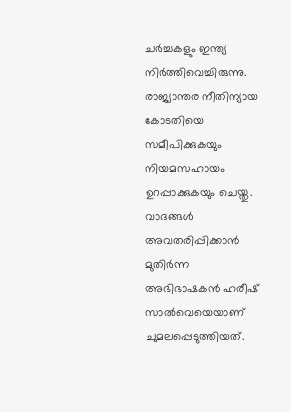ചര്‍ച്ചകളും ഇന്ത്യ നിര്‍ത്തിവെച്ചിരുന്നു. രാജ്യാന്തര നീതിന്യായ കോടതിയെ സമീപിക്കുകയും നിയമസഹായം ഉറപ്പാക്കുകയും ചെയ്തു. വാദങ്ങള്‍ അവതരിപ്പിക്കാന്‍ മുതിര്‍ന്ന അഭിഭാഷകന്‍ ഹരീഷ് സാല്‍വെയെയാണ് ചുമലപ്പെടുത്തിയത്.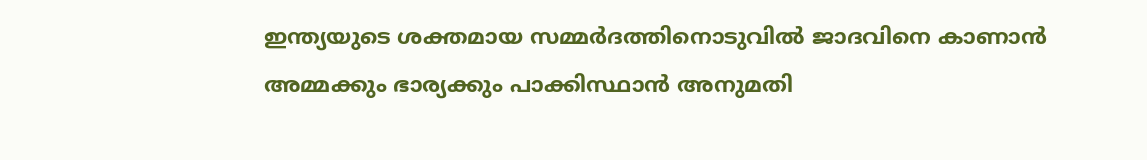ഇന്ത്യയുടെ ശക്തമായ സമ്മര്‍ദത്തിനൊടുവില്‍ ജാദവിനെ കാണാന്‍ അമ്മക്കും ഭാര്യക്കും പാക്കിസ്ഥാന്‍ അനുമതി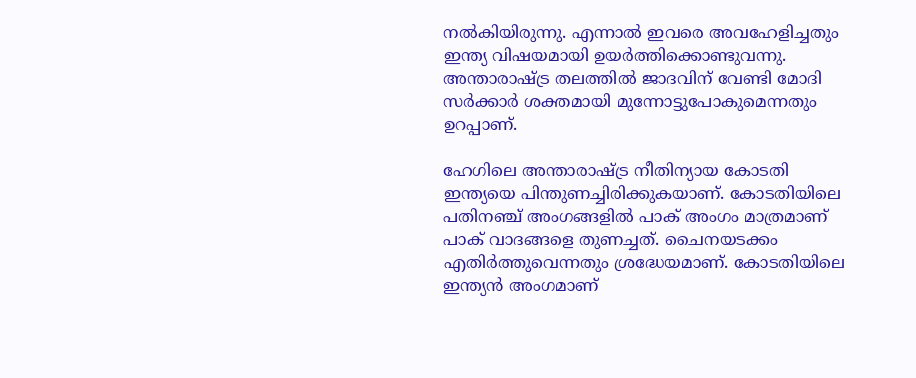നല്‍കിയിരുന്നു. എന്നാല്‍ ഇവരെ അവഹേളിച്ചതും ഇന്ത്യ വിഷയമായി ഉയര്‍ത്തിക്കൊണ്ടുവന്നു. അന്താരാഷ്‌ട്ര തലത്തില്‍ ജാദവിന് വേണ്ടി മോദി സര്‍ക്കാര്‍ ശക്തമായി മുന്നോട്ടുപോകുമെന്നതും ഉറപ്പാണ്.

ഹേഗിലെ അന്താരാഷ്‌ട്ര നീതിന്യായ കോടതി ഇന്ത്യയെ പിന്തുണച്ചിരിക്കുകയാണ്. കോടതിയിലെ പതിനഞ്ച് അംഗങ്ങളില്‍ പാക് അംഗം മാത്രമാണ് പാക് വാദങ്ങളെ തുണച്ചത്. ചൈനയടക്കം എതിര്‍ത്തുവെന്നതും ശ്രദ്ധേയമാണ്. കോടതിയിലെ ഇന്ത്യന്‍ അംഗമാണ്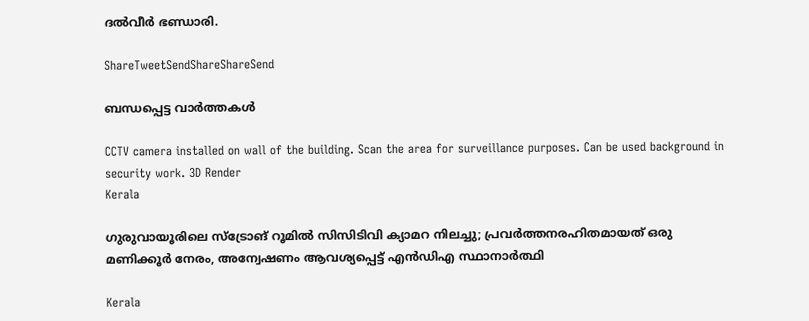ദല്‍വീര്‍ ഭണ്ഡാരി.

ShareTweetSendShareShareSend

ബന്ധപ്പെട്ട വാര്‍ത്തകള്‍

CCTV camera installed on wall of the building. Scan the area for surveillance purposes. Can be used background in security work. 3D Render
Kerala

ഗുരുവായൂരിലെ സ്ട്രോങ് റൂമിൽ സിസിടിവി ക്യാമറ നിലച്ചു; പ്രവർത്തനരഹിതമായത് ഒരു മണിക്കൂർ നേരം, അന്വേഷണം ആവശ്യപ്പെട്ട് എൻഡിഎ സ്ഥാനാർത്ഥി

Kerala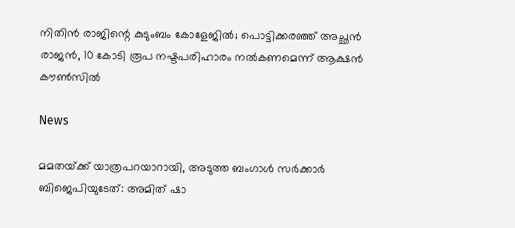നിതിൻ രാജിന്റെ കുടുംബം കോളേജിൽ; പൊട്ടിക്കരഞ്ഞ് അച്ഛൻ രാജൻ, 10 കോടി രൂപ നഷ്ടപരിഹാരം നൽകണമെന്ന് ആക്ഷൻ കൗൺസിൽ

News

മമതയ്‌ക്ക് യാത്രപറയാറായി, അടുത്ത ബംഗാൾ സർക്കാർ ബിജെപിയുടേത്: അമിത് ഷാ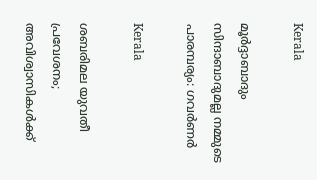Kerala

മൂർദ്ദാബാദും സിന്ദാബാദുമല്ല നമ്മുടെ പാരമ്പര്യം: ഗവർണർ

Kerala

ശബരിമല യുവതീ പ്രവേശനം; അവിശ്വാസികൾക്ക്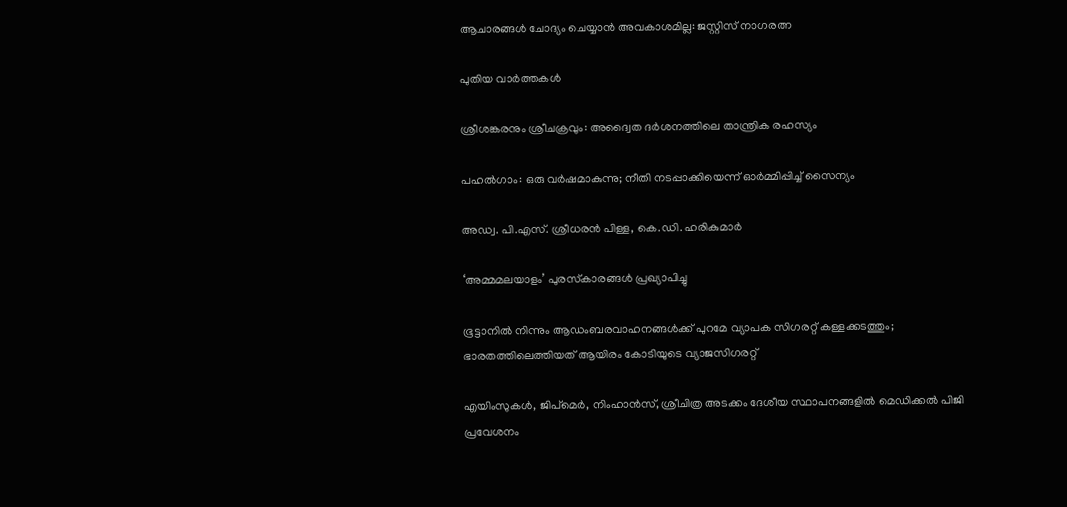ആചാരങ്ങൾ ചോദ്യം ചെയ്യാൻ അവകാശമില്ല: ജസ്റ്റിസ് നാഗരത്ന

പുതിയ വാര്‍ത്തകള്‍

ശ്രീശങ്കരനും ശ്രീചക്രവും: അദ്വൈത ദർശനത്തിലെ താന്ത്രിക രഹസ്യം

പഹൽഗാം: ഒരു വർഷമാകുന്നു; നീതി നടപ്പാക്കിയെന്ന് ഓർമ്മിപ്പിച്ച് സൈന്യം

അഡ്വ. പി.എസ്. ശ്രീധരന്‍ പിള്ള, കെ.ഡി. ഹരികുമാര്‍

‘അമ്മമലയാളം’ പുരസ്‌കാരങ്ങള്‍ പ്രഖ്യാപിച്ചു

ഭൂട്ടാനിൽ നിന്നും ആഡംബരവാഹനങ്ങൾക്ക് പുറമേ വ്യാപക സിഗരറ്റ് കള്ളക്കടത്തും; ഭാരതത്തിലെത്തിയത് ആയിരം കോടിയുടെ വ്യാജസിഗരറ്റ്

എയിംസുകള്‍, ജിപ്‌മെര്‍, നിംഹാന്‍സ്, ശ്രീചിത്ര അടക്കം ദേശീയ സ്ഥാപനങ്ങളില്‍ മെഡിക്കല്‍ പിജി പ്രവേശനം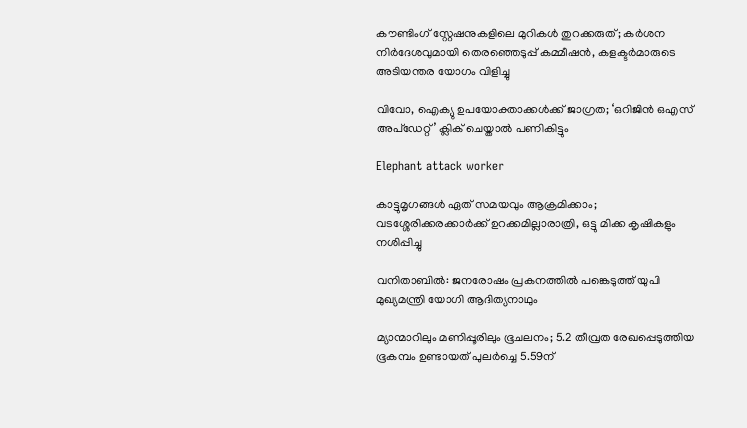കൗണ്ടിംഗ് സ്റ്റേഷനുകളിലെ മുറികള്‍ തുറക്കരുത്; കര്‍ശന നിര്‍ദേശവുമായി തെരഞ്ഞെടുപ്പ് കമ്മീഷന്‍, കളക്ടര്‍മാരുടെ അടിയന്തര യോഗം വിളിച്ചു

വിവോ, ഐക്യു ഉപയോക്താക്കള്‍ക്ക് ജാഗ്രത; ‘ഒറിജിന്‍ ഒഎസ് അപ്‌ഡേറ്റ്’ ക്ലിക് ചെയ്താല്‍ പണികിട്ടും

Elephant attack worker

കാട്ടുമൃഗങ്ങള്‍ ഏത് സമയവും ആക്രമിക്കാം; വടശ്ശേരിക്കരക്കാര്‍ക്ക് ഉറക്കമില്ലാരാത്രി, ഒട്ടു മിക്ക കൃഷികളും നശിപ്പിച്ചു

വനിതാബിൽ: ജനരോഷം പ്രകനത്തിൽ പങ്കെടുത്ത് യുപി മുഖ്യമന്ത്രി യോഗി ആദിത്യനാഥും

മ്യാന്മാറിലും മണിപ്പൂരിലും ഭൂചലനം; 5.2 തീവ്രത രേഖപ്പെടുത്തിയ ഭൂകമ്പം ഉണ്ടായത് പുലർച്ചെ 5.59ന്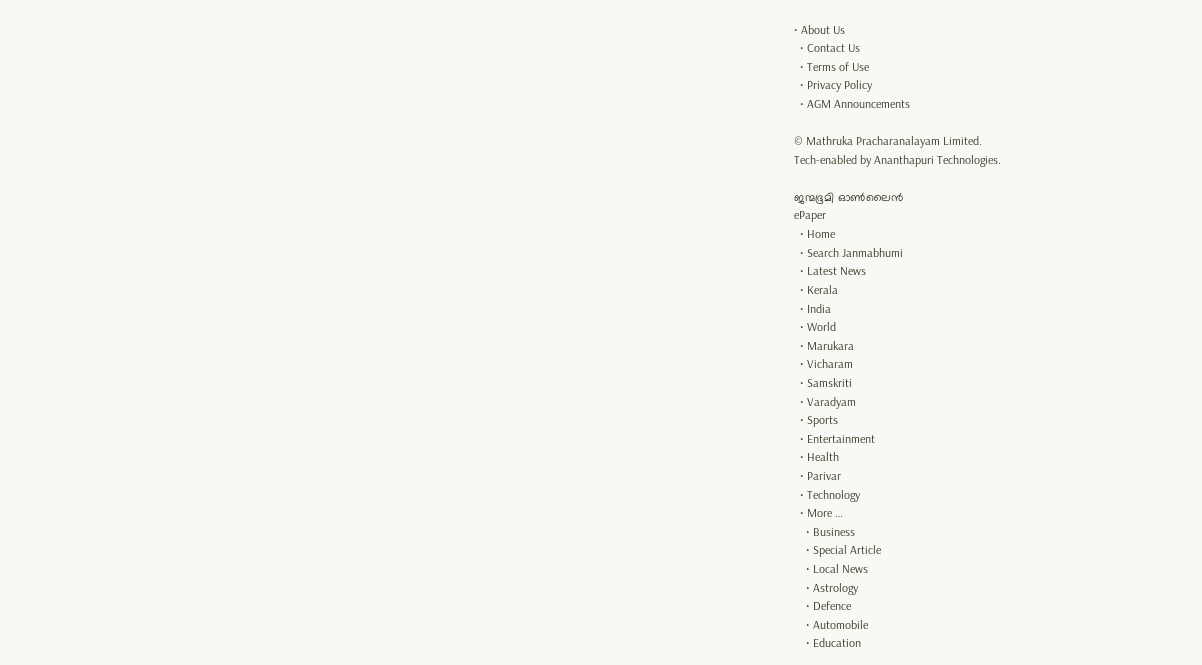• About Us
  • Contact Us
  • Terms of Use
  • Privacy Policy
  • AGM Announcements

© Mathruka Pracharanalayam Limited.
Tech-enabled by Ananthapuri Technologies.

ജന്മഭൂമി ഓണ്‍ലൈന്‍
ePaper
  • Home
  • Search Janmabhumi
  • Latest News
  • Kerala
  • India
  • World
  • Marukara
  • Vicharam
  • Samskriti
  • Varadyam
  • Sports
  • Entertainment
  • Health
  • Parivar
  • Technology
  • More …
    • Business
    • Special Article
    • Local News
    • Astrology
    • Defence
    • Automobile
    • Education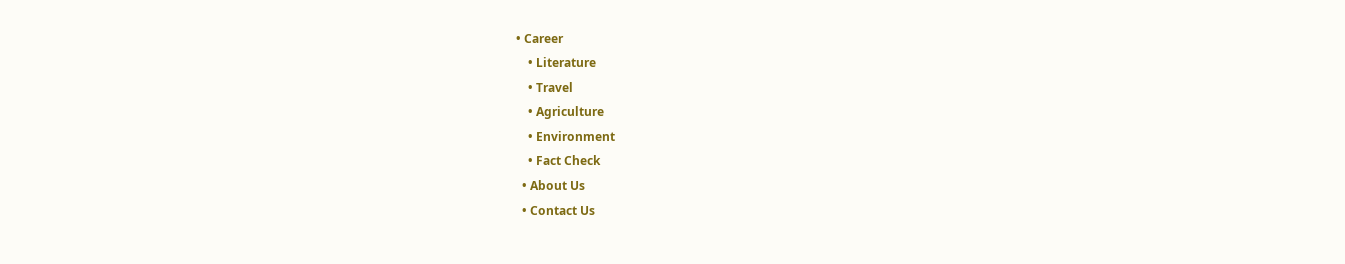• Career
    • Literature
    • Travel
    • Agriculture
    • Environment
    • Fact Check
  • About Us
  • Contact Us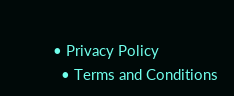• Privacy Policy
  • Terms and Conditions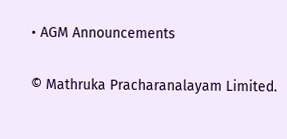• AGM Announcements

© Mathruka Pracharanalayam Limited.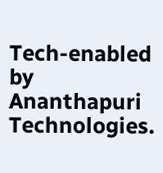Tech-enabled by Ananthapuri Technologies.